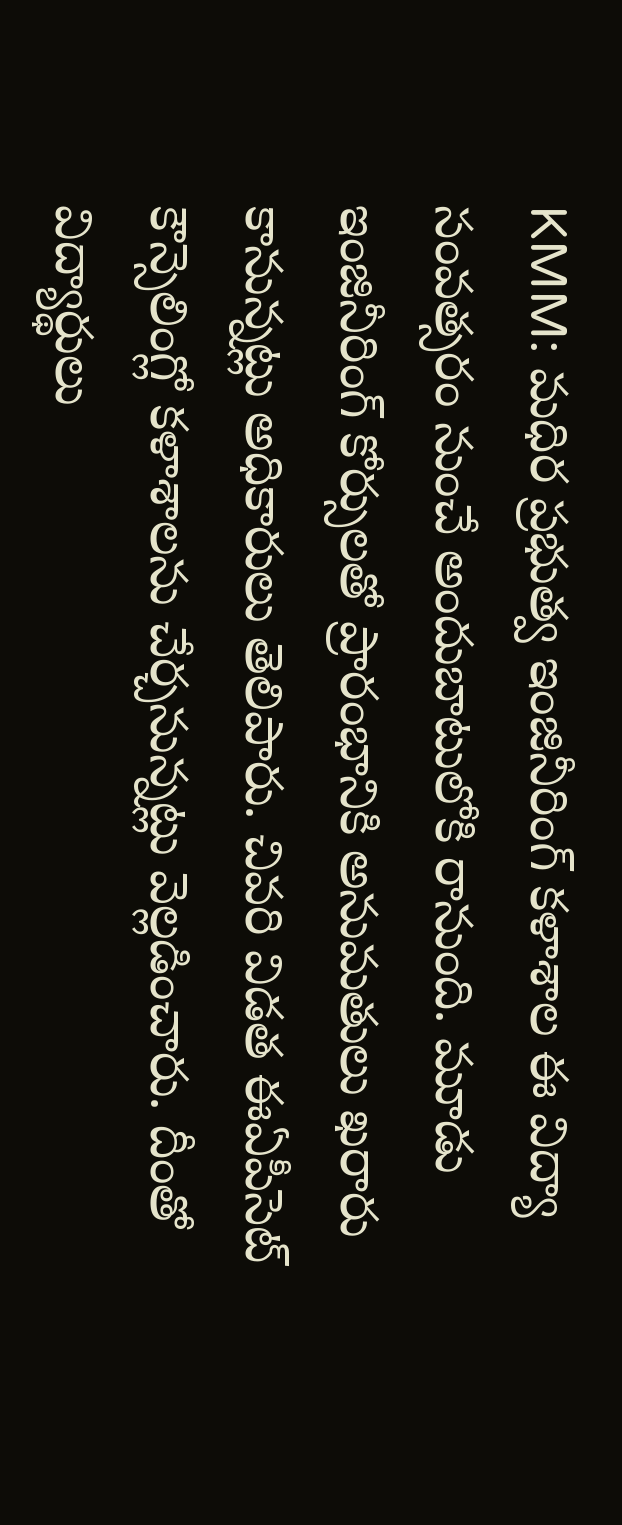KMM: మధిర ప్రభుత్వ ఇంజినీరింగ్ కళాశాల ఈ విద్యా సంవత్సరం నుంచే అందుబాటులోకి రానుంది. మూడు ఇంజినీరింగ్ కోర్సులతో ప్రారంభానికి అనుమతులు ఖరారు కానున్నట్లు అధికారులు తెలిపారు. చివరి విడత ఈఏపీసెట్ కౌన్సెలింగ్లో కళాశాలను చేర్చనున్నట్లు వెల్లడించారు. దీంతో విద్యార్థులు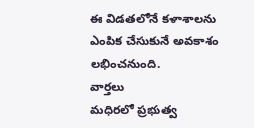ఈ విడతలోనే కళాశాలను ఎంపిక చేసుకునే అవకాశం లభించనుంది.
వార్తలు
మధిరలో ప్రభుత్వ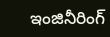ఇంజినీరింగ్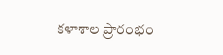కళాశాల ప్రారంభం